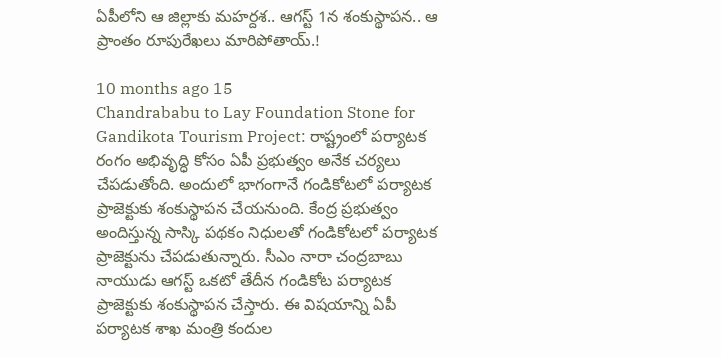ఏపీలోని ఆ జిల్లాకు మహర్దశ.. ఆగస్ట్ 1న శంకుస్థాపన.. ఆ ప్రాంతం రూపురేఖలు మారిపోతాయ్.!

10 months ago 15
Chandrababu to Lay Foundation Stone for Gandikota Tourism Project: రాష్ట్రంలో పర్యాటక రంగం అభివృద్ధి కోసం ఏపీ ప్రభుత్వం అనేక చర్యలు చేపడుతోంది. అందులో భాగంగానే గండికోటలో పర్యాటక ప్రాజెక్టుకు శంకుస్థాపన చేయనుంది. కేంద్ర ప్రభుత్వం అందిస్తున్న సాస్కి పథకం నిధులతో గండికోటలో పర్యాటక ప్రాజెక్టును చేపడుతున్నారు. సీఎం నారా చంద్రబాబు నాయుడు ఆగస్ట్ ఒకటో తేదీన గండికోట పర్యాటక ప్రాజెక్టుకు శంకుస్థాపన చేస్తారు. ఈ విషయాన్ని ఏపీ పర్యాటక శాఖ మంత్రి కందుల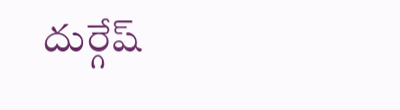దుర్గేష్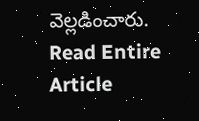వెల్లడించారు.
Read Entire Article